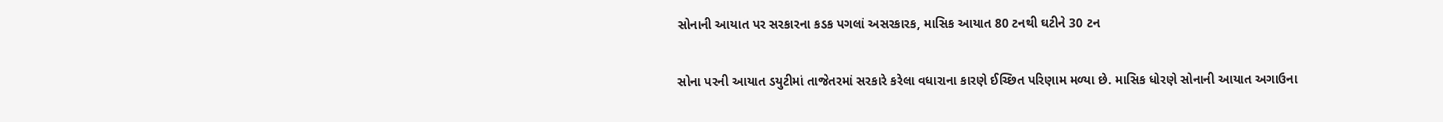સોનાની આયાત પર સરકારના કડક પગલાં અસરકારક, માસિક આયાત 80 ટનથી ઘટીને 30 ટન

સોના પરની આયાત ડયુટીમાં તાજેતરમાં સરકારે કરેલા વધારાના કારણે ઈચ્છિત પરિણામ મળ્યા છે. માસિક ધોરણે સોનાની આયાત અગાઉના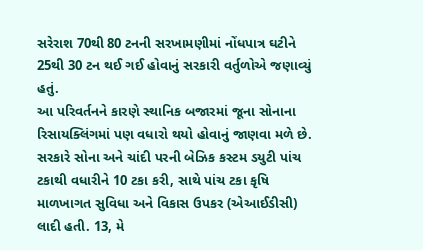સરેરાશ 70થી 80 ટનની સરખામણીમાં નોંધપાત્ર ઘટીને 25થી 30 ટન થઈ ગઈ હોવાનું સરકારી વર્તુળોએ જણાવ્યું હતું.
આ પરિવર્તનને કારણે સ્થાનિક બજારમાં જૂના સોનાના રિસાયક્લિંગમાં પણ વધારો થયો હોવાનું જાણવા મળે છે. સરકારે સોના અને ચાંદી પરની બેઝિક કસ્ટમ ડયુટી પાંચ ટકાથી વધારીને 10 ટકા કરી, સાથે પાંચ ટકા કૃષિ માળખાગત સુવિધા અને વિકાસ ઉપકર (એઆઈડીસી) લાદી હતી. 13, મે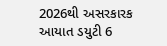2026થી અસરકારક આયાત ડયુટી 6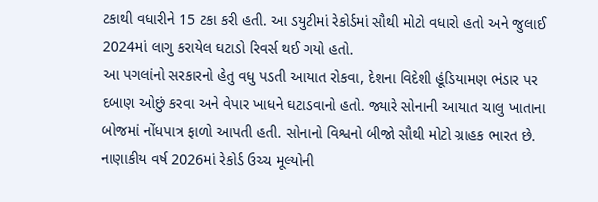ટકાથી વધારીને 15 ટકા કરી હતી. આ ડયુટીમાં રેકોર્ડમાં સૌથી મોટો વધારો હતો અને જુલાઈ 2024માં લાગુ કરાયેલ ઘટાડો રિવર્સ થઈ ગયો હતો.
આ પગલાંનો સરકારનો હેતુ વધુ પડતી આયાત રોકવા, દેશના વિદેશી હૂંડિયામણ ભંડાર પર દબાણ ઓછું કરવા અને વેપાર ખાધને ઘટાડવાનો હતો. જ્યારે સોનાની આયાત ચાલુ ખાતાના બોજમાં નોંધપાત્ર ફાળો આપતી હતી. સોનાનો વિશ્વનો બીજો સૌથી મોટો ગ્રાહક ભારત છે. નાણાકીય વર્ષ 2026માં રેકોર્ડ ઉચ્ચ મૂલ્યોની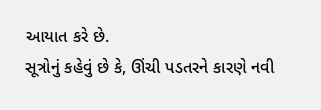આયાત કરે છે.
સૂત્રોનું કહેવું છે કે, ઊંચી પડતરને કારણે નવી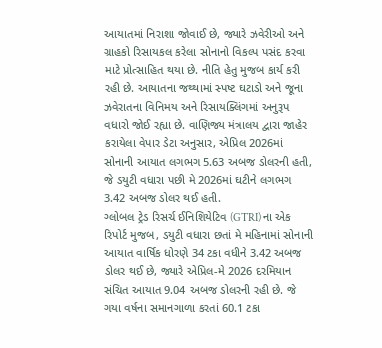આયાતમાં નિરાશા જોવાઈ છે, જ્યારે ઝવેરીઓ અને ગ્રાહકો રિસાયકલ કરેલા સોનાનો વિકલ્પ પસંદ કરવા માટે પ્રોત્સાહિત થયા છે. નીતિ હેતુ મુજબ કાર્ય કરી રહી છે. આયાતના જથ્થામાં સ્પષ્ટ ઘટાડો અને જૂના ઝવેરાતના વિનિમય અને રિસાયક્લિંગમાં અનુરૂપ વધારો જોઈ રહ્યા છે. વાણિજ્ય મંત્રાલય દ્વારા જાહેર કરાયેલા વેપાર ડેટા અનુસાર, એપ્રિલ 2026માં સોનાની આયાત લગભગ 5.63 અબજ ડોલરની હતી, જે ડયુટી વધારા પછી મે 2026માં ઘટીને લગભગ 3.42 અબજ ડોલર થઈ હતી.
ગ્લોબલ ટ્રેડ રિસર્ચ ઈનિશિયેટિવ (GTRI) ના એક રિપોર્ટ મુજબ, ડયુટી વધારા છતાં મે મહિનામાં સોનાની આયાત વાર્ષિક ધોરણે 34 ટકા વધીને 3.42 અબજ ડોલર થઈ છે, જ્યારે એપ્રિલ-મે 2026 દરમિયાન સંચિત આયાત 9.04 અબજ ડોલરની રહી છે. જે ગયા વર્ષના સમાનગાળા કરતાં 60.1 ટકા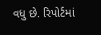વધુ છે. રિપોર્ટમાં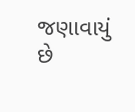જણાવાયું છે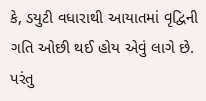કે, ડયુટી વધારાથી આયાતમાં વૃદ્વિની ગતિ ઓછી થઈ હોય એવું લાગે છે. પરંતુ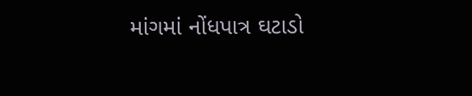માંગમાં નોંધપાત્ર ઘટાડો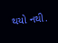થયો નથી.